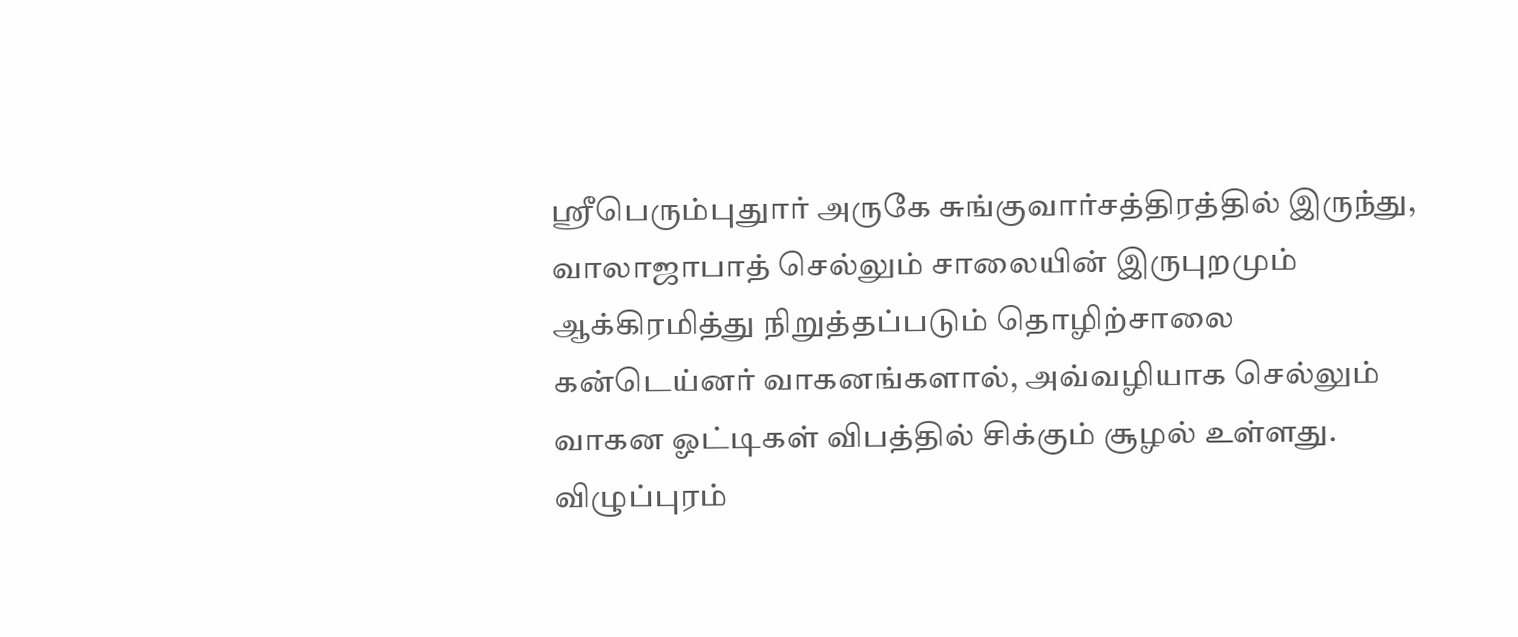ஸ்ரீபெரும்புதுார் அருகே சுங்குவார்சத்திரத்தில் இருந்து, வாலாஜாபாத் செல்லும் சாலையின் இருபுறமும் ஆக்கிரமித்து நிறுத்தப்படும் தொழிற்சாலை கன்டெய்னர் வாகனங்களால், அவ்வழியாக செல்லும் வாகன ஓட்டிகள் விபத்தில் சிக்கும் சூழல் உள்ளது.
விழுப்புரம்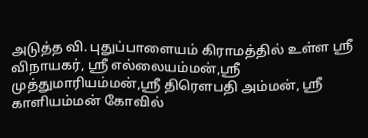அடுத்த வி. புதுப்பாளையம் கிராமத்தில் உள்ள ஸ்ரீ விநாயகர், ஸ்ரீ எல்லையம்மன்,ஸ்ரீ முத்துமாரியம்மன்,ஸ்ரீ திரௌபதி அம்மன், ஸ்ரீ காளியம்மன் கோவில்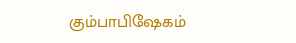கும்பாபிஷேகம்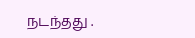நடந்தது .